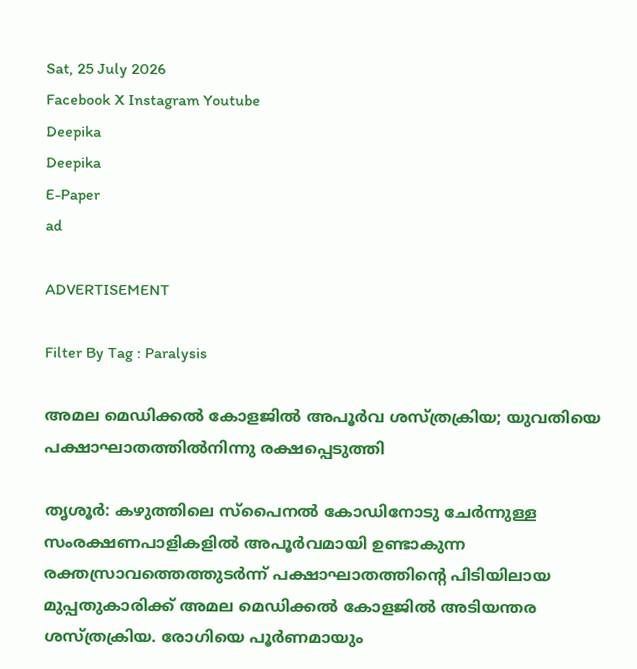Sat, 25 July 2026
Facebook X Instagram Youtube
Deepika
Deepika
E-Paper
ad

ADVERTISEMENT

Filter By Tag : Paralysis

അമല മെഡിക്കൽ കോളജിൽ അപൂർവ ശസ്ത്രക്രിയ; യുവതിയെ പക്ഷാഘാതത്തിൽനിന്നു രക്ഷപ്പെടുത്തി

തൃശൂർ: കഴുത്തിലെ സ്പൈനൽ കോഡിനോടു ചേർന്നുള്ള സംരക്ഷണപാളികളിൽ അപൂർവമായി ഉണ്ടാകുന്ന രക്തസ്രാവത്തെത്തുടർന്ന് പക്ഷാഘാതത്തിന്‍റെ പിടിയിലായ മുപ്പതുകാരിക്ക് അമല മെഡിക്കൽ കോളജിൽ അടിയന്തര ശസ്ത്രക്രിയ. രോഗിയെ പൂർണമായും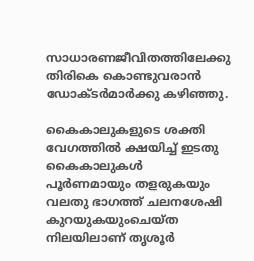സാധാരണജീവിതത്തിലേക്കു തിരികെ കൊണ്ടുവരാൻ ഡോക്ടർമാർക്കു കഴിഞ്ഞു.

കൈകാലുകളുടെ ശക്തി വേഗത്തിൽ ക്ഷയിച്ച് ഇടതു കൈകാലുകൾ പൂർണമായും തളരുകയും വലതു ഭാഗത്ത് ചലനശേഷി കുറയുകയുംചെയ്ത നിലയിലാണ് തൃശൂർ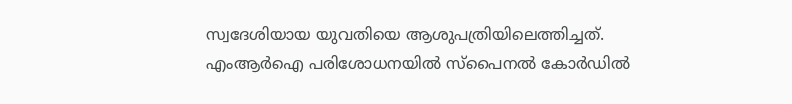സ്വദേശിയായ യുവതിയെ ആശുപത്രിയിലെത്തിച്ചത്. എംആർഐ പരിശോധനയിൽ സ്പൈനൽ കോർഡിൽ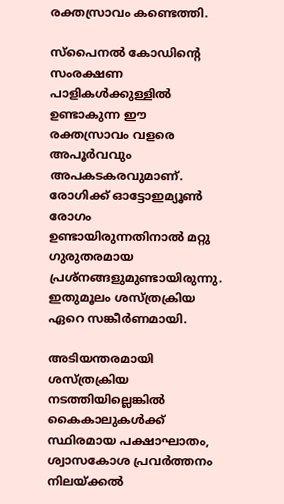രക്തസ്രാവം കണ്ടെത്തി.

സ്പൈനൽ കോഡിന്‍റെ സംരക്ഷണ പാളികൾക്കുള്ളിൽ ഉണ്ടാകുന്ന ഈ രക്തസ്രാവം വളരെ അപൂർവവും അപകടകരവുമാണ്. രോഗിക്ക് ഓട്ടോഇമ്യൂൺ രോഗം ഉണ്ടായിരുന്നതിനാൽ മറ്റു ഗുരുതരമായ പ്രശ്നങ്ങളുമുണ്ടായിരുന്നു. ഇതുമൂലം ശസ്ത്രക്രിയ ഏറെ സങ്കീർണമായി.

അടിയന്തരമായി ശസ്ത്രക്രിയ നടത്തിയില്ലെങ്കിൽ കൈകാലുകൾക്ക് സ്ഥിരമായ പക്ഷാഘാതം, ശ്വാസകോശ പ്രവർത്തനം നിലയ്ക്കൽ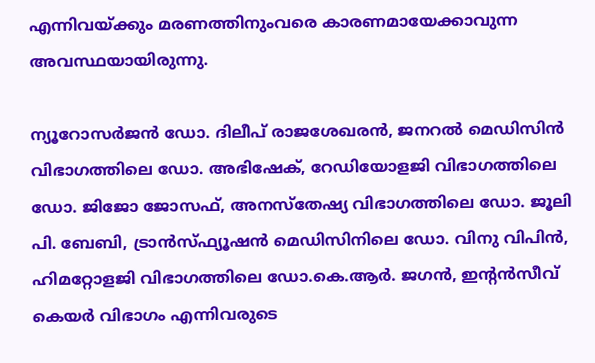എന്നിവയ്ക്കും മരണത്തിനുംവരെ കാരണമായേക്കാവുന്ന അവസ്ഥയായിരുന്നു.

ന്യൂറോസർജൻ ഡോ. ദിലീപ് രാജശേഖരൻ, ജനറൽ മെഡിസിൻ വിഭാഗത്തിലെ ഡോ. അഭിഷേക്, റേഡിയോളജി വിഭാഗത്തിലെ ഡോ. ജിജോ ജോസഫ്, അനസ്തേഷ്യ വിഭാഗത്തിലെ ഡോ. ജൂലി പി. ബേബി, ട്രാൻസ്ഫ്യൂഷൻ മെഡിസിനിലെ ഡോ. വിനു വിപിൻ, ഹിമറ്റോളജി വിഭാഗത്തിലെ ഡോ.കെ.ആർ. ജഗൻ, ഇന്‍റൻസീവ് കെയർ വിഭാഗം എന്നിവരുടെ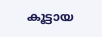കൂട്ടായ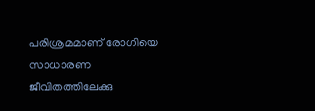പരിശ്രമമാണ് രോഗിയെ സാധാരണ ജീവിതത്തിലേക്കു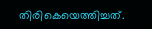തിരികെയെത്തിച്ചത്.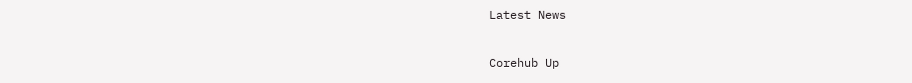Latest News

Corehub Up